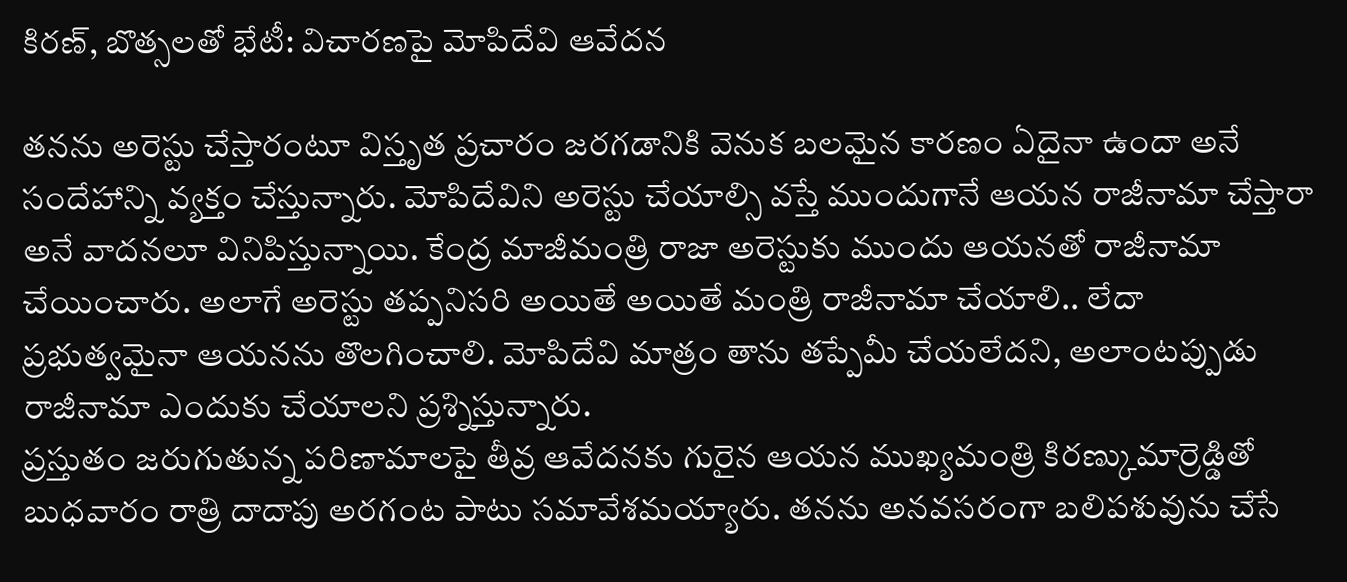కిరణ్, బొత్సలతో భేటీ: విచారణపై మోపిదేవి ఆవేదన

తనను అరెస్టు చేస్తారంటూ విస్తృత ప్రచారం జరగడానికి వెనుక బలమైన కారణం ఏదైనా ఉందా అనే సందేహాన్ని వ్యక్తం చేస్తున్నారు. మోపిదేవిని అరెస్టు చేయాల్సి వస్తే ముందుగానే ఆయన రాజీనామా చేస్తారా అనే వాదనలూ వినిపిస్తున్నాయి. కేంద్ర మాజీమంత్రి రాజా అరెస్టుకు ముందు ఆయనతో రాజీనామా చేయించారు. అలాగే అరెస్టు తప్పనిసరి అయితే అయితే మంత్రి రాజీనామా చేయాలి.. లేదా ప్రభుత్వమైనా ఆయనను తొలగించాలి. మోపిదేవి మాత్రం తాను తప్పేమీ చేయలేదని, అలాంటప్పుడు రాజీనామా ఎందుకు చేయాలని ప్రశ్నిస్తున్నారు.
ప్రస్తుతం జరుగుతున్న పరిణామాలపై తీవ్ర ఆవేదనకు గురైన ఆయన ముఖ్యమంత్రి కిరణ్కుమార్రెడ్డితో బుధవారం రాత్రి దాదాపు అరగంట పాటు సమావేశమయ్యారు. తనను అనవసరంగా బలిపశువును చేసే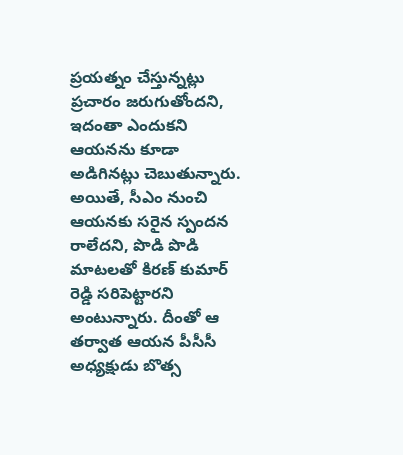ప్రయత్నం చేస్తున్నట్లు ప్రచారం జరుగుతోందని, ఇదంతా ఎందుకని ఆయనను కూడా అడిగినట్లు చెబుతున్నారు. అయితే, సీఎం నుంచి ఆయనకు సరైన స్పందన రాలేదని, పొడి పొడి మాటలతో కిరణ్ కుమార్ రెడ్డి సరిపెట్టారని అంటున్నారు. దీంతో ఆ తర్వాత ఆయన పీసీసీ అధ్యక్షుడు బొత్స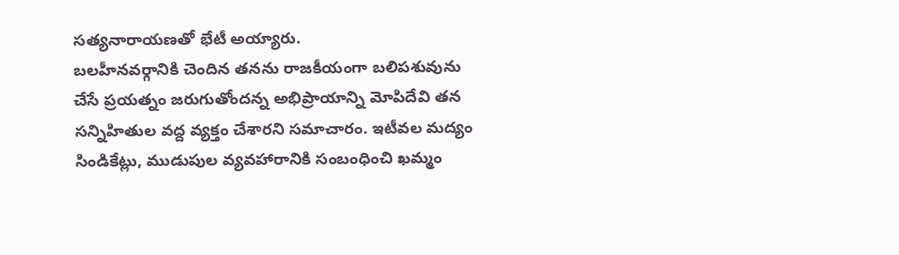సత్యనారాయణతో భేటీ అయ్యారు.
బలహీనవర్గానికి చెందిన తనను రాజకీయంగా బలిపశువును చేసే ప్రయత్నం జరుగుతోందన్న అభిప్రాయాన్ని మోపిదేవి తన సన్నిహితుల వద్ద వ్యక్తం చేశారని సమాచారం. ఇటీవల మద్యం సిండికేట్లు, ముడుపుల వ్యవహారానికి సంబంధించి ఖమ్మం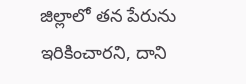జిల్లాలో తన పేరును ఇరికించారని, దాని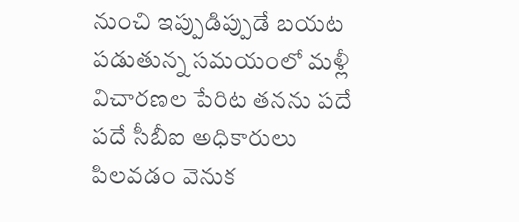నుంచి ఇప్పుడిప్పుడే బయట పడుతున్న సమయంలో మళ్లీ విచారణల పేరిట తనను పదే పదే సీబీఐ అధికారులు పిలవడం వెనుక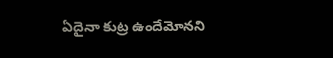ఏదైనా కుట్ర ఉందేమోనని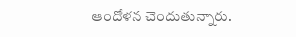ఆందోళన చెందుతున్నారు.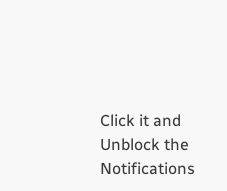Click it and Unblock the Notifications